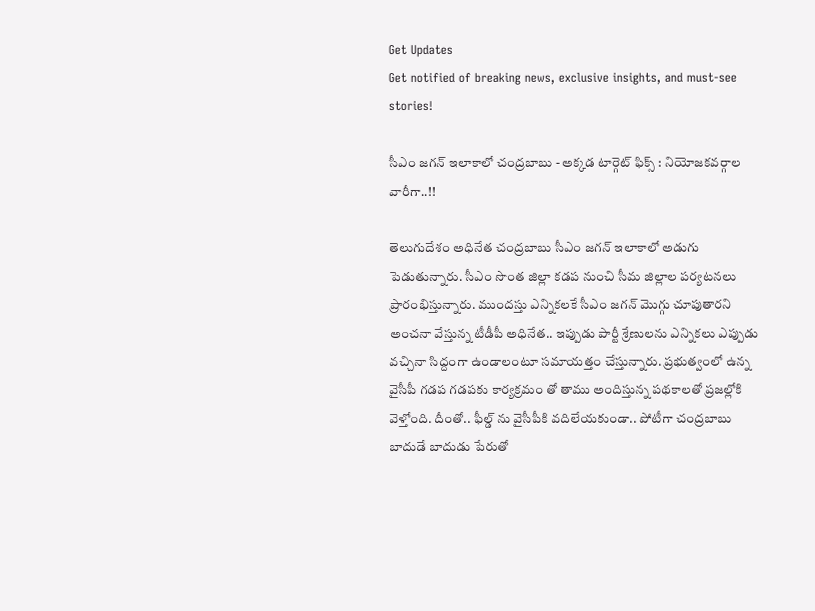Get Updates
Get notified of breaking news, exclusive insights, and must-see stories!

సీఎం జగన్ ఇలాకాలో చంద్రబాబు - అక్కడ టార్గెట్ ఫిక్స్ : నియోజకవర్గాల వారీగా..!!

తెలుగుదేశం అధినేత చంద్రబాబు సీఎం జగన్ ఇలాకాలో అడుగు పెడుతున్నారు. సీఎం సొంత జిల్లా కడప నుంచి సీమ జిల్లాల పర్యటనలు ప్రారంభిస్తున్నారు. ముందస్తు ఎన్నికలకే సీఎం జగన్ మొగ్గు చూపుతారని అంచనా వేస్తున్న టీడీపీ అధినేత.. ఇప్పుడు పార్టీ శ్రేణులను ఎన్నికలు ఎప్పుడు వచ్చినా సిద్దంగా ఉండాలంటూ సమాయత్తం చేస్తున్నారు. ప్రభుత్వంలో ఉన్న వైసీపీ గడప గడపకు కార్యక్రమం తో తాము అందిస్తున్న పథకాలతో ప్రజల్లోకి వెళ్తోంది. దీంతో.. ఫీల్డ్ ను వైసీపీకి వదిలేయకుండా.. పోటీగా చంద్రబాబు బాదుడే బాదుడు పేరుతో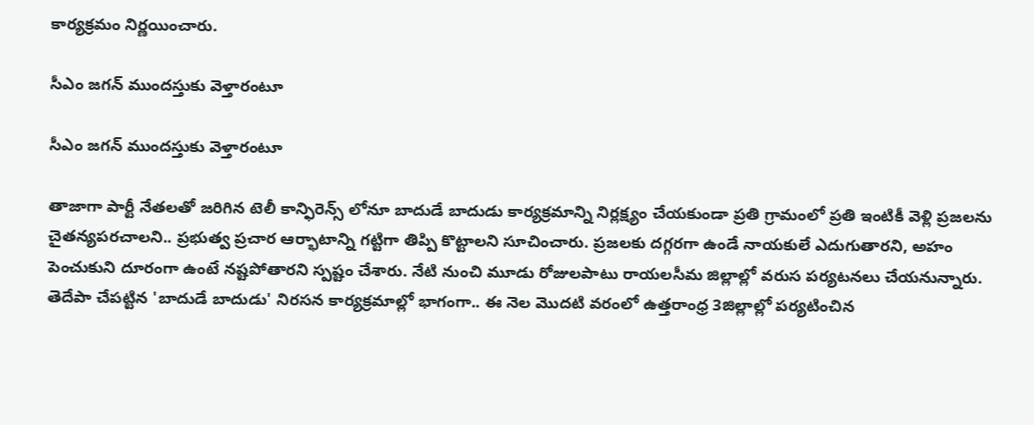కార్యక్రమం నిర్ణయించారు.

సీఎం జగన్ ముందస్తుకు వెళ్తారంటూ

సీఎం జగన్ ముందస్తుకు వెళ్తారంటూ

తాజాగా పార్టీ నేతలతో జరిగిన టెలీ కాన్ఫిరెన్స్ లోనూ బాదుడే బాదుడు కార్యక్రమాన్ని నిర్లక్ష్యం చేయకుండా ప్రతి గ్రామంలో ప్రతి ఇంటికీ వెళ్లి ప్రజలను చైతన్యపరచాలని.. ప్రభుత్వ ప్రచార ఆర్భాటాన్ని గట్టిగా తిప్పి కొట్టాలని సూచించారు. ప్రజలకు దగ్గరగా ఉండే నాయకులే ఎదుగుతారని, అహం పెంచుకుని దూరంగా ఉంటే నష్టపోతారని స్పష్టం చేశారు. నేటి నుంచి మూడు రోజులపాటు రాయలసీమ జిల్లాల్లో వరుస పర్యటనలు చేయనున్నారు. తెదేపా చేపట్టిన 'బాదుడే బాదుడు' నిరసన కార్యక్రమాల్లో భాగంగా.. ఈ నెల మొదటి వరంలో ఉత్తరాంధ్ర 3జిల్లాల్లో పర్యటించిన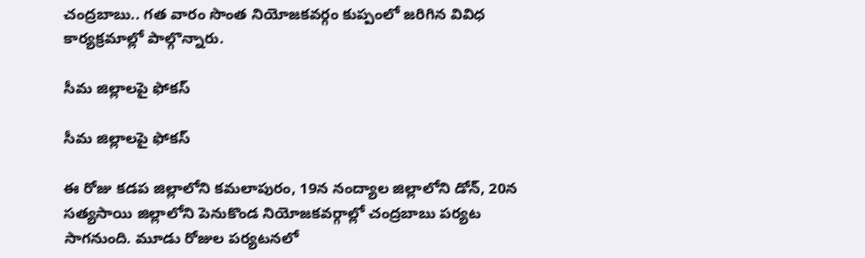చంద్రబాబు.. గత వారం సొంత నియోజకవర్గం కుప్పంలో జరిగిన వివిధ కార్యక్రమాల్లో పాల్గొన్నారు.

సీమ జిల్లాలపై ఫోకస్

సీమ జిల్లాలపై ఫోకస్

ఈ రోజు కడప జిల్లాలోని కమలాపురం, 19న నంద్యాల జిల్లాలోని డోన్, 20న సత్యసాయి జిల్లాలోని పెనుకొండ నియోజకవర్గాల్లో చంద్రబాబు పర్యట సాగనుంది. మూడు రోజుల పర్యటనలో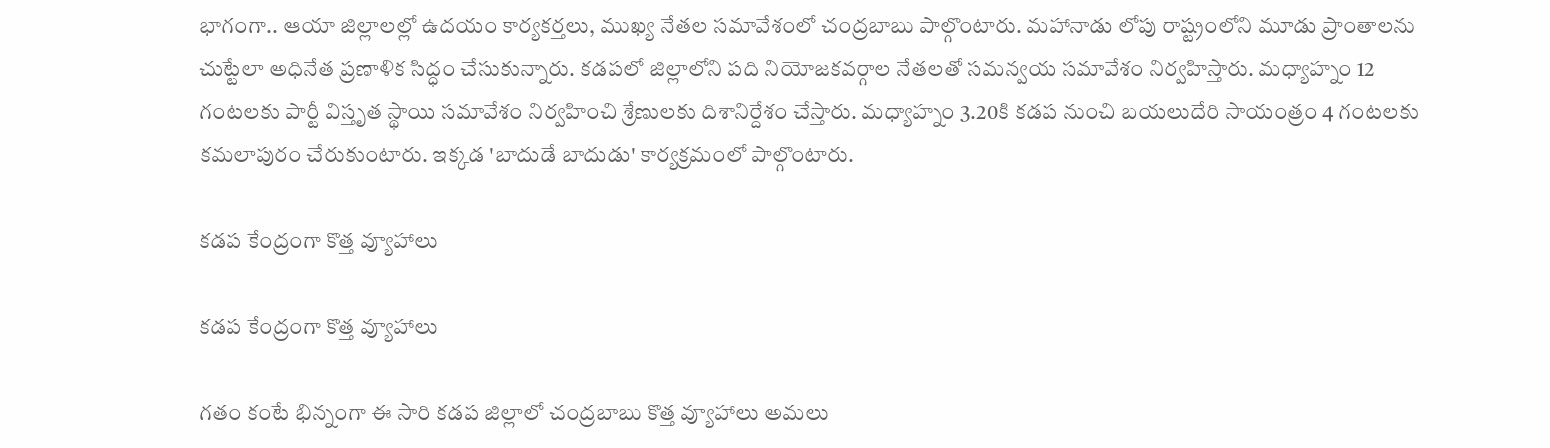భాగంగా.. ఆయా జిల్లాలల్లో ఉదయం కార్యకర్తలు, ముఖ్య నేతల సమావేశంలో చంద్రబాబు పాల్గొంటారు. మహానాడు లోపు రాష్ట్రంలోని మూడు ప్రాంతాలను చుట్టేలా అధినేత ప్రణాళిక సిద్ధం చేసుకున్నారు. కడపలో జిల్లాలోని పది నియోజకవర్గాల నేతలతో సమన్వయ సమావేశం నిర్వహిస్తారు. మధ్యాహ్నం 12 గంటలకు పార్టీ విస్తృత స్థాయి సమావేశం నిర్వహించి శ్రేణులకు దిశానిర్దేశం చేస్తారు. మధ్యాహ్నం 3.20కి కడప నుంచి బయలుదేరి సాయంత్రం 4 గంటలకు కమలాపురం చేరుకుంటారు. ఇక్కడ 'బాదుడే బాదుడు' కార్యక్రమంలో పాల్గొంటారు.

కడప కేంద్రంగా కొత్త వ్యూహాలు

కడప కేంద్రంగా కొత్త వ్యూహాలు

గతం కంటే భిన్నంగా ఈ సారి కడప జిల్లాలో చంద్రబాబు కొత్త వ్యూహాలు అమలు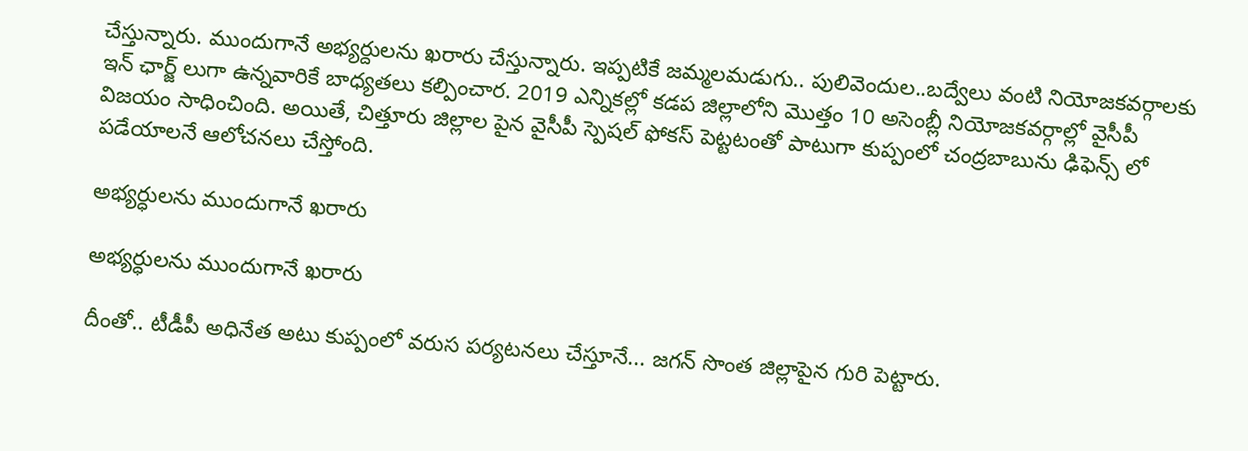చేస్తున్నారు. ముందుగానే అభ్యర్దులను ఖరారు చేస్తున్నారు. ఇప్పటికే జమ్మలమడుగు.. పులివెందుల..బద్వేలు వంటి నియోజకవర్గాలకు ఇన్ ఛార్జ్ లుగా ఉన్నవారికే బాధ్యతలు కల్పించార. 2019 ఎన్నికల్లో కడప జిల్లాలోని మొత్తం 10 అసెంబ్లీ నియోజకవర్గాల్లో వైసీపీ విజయం సాధించింది. అయితే, చిత్తూరు జిల్లాల పైన వైసీపీ స్పెషల్ ఫోకస్ పెట్టటంతో పాటుగా కుప్పంలో చంద్రబాబును ఢిఫెన్స్ లో పడేయాలనే ఆలోచనలు చేస్తోంది.

అభ్యర్ధులను ముందుగానే ఖరారు

అభ్యర్ధులను ముందుగానే ఖరారు

దీంతో.. టీడీపీ అధినేత అటు కుప్పంలో వరుస పర్యటనలు చేస్తూనే... జగన్ సొంత జిల్లాపైన గురి పెట్టారు.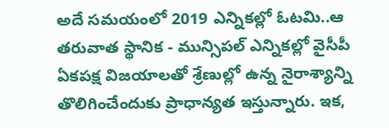అదే సమయంలో 2019 ఎన్నికల్లో ఓటమి..ఆ తరువాత స్థానిక - మున్సిపల్ ఎన్నికల్లో వైసీపీ ఏకపక్ష విజయాలతో శ్రేణుల్లో ఉన్న నైరాశ్యాన్ని తొలిగించేందుకు ప్రాధాన్యత ఇస్తున్నారు. ఇక,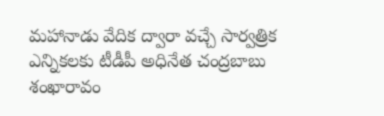మహానాడు వేదిక ద్వారా వచ్చే సార్వత్రిక ఎన్నికలకు టీడీపీ అధినేత చంద్రబాబు శంఖారావం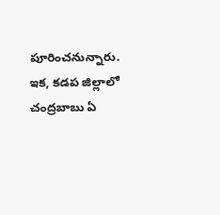పూరించనున్నారు. ఇక, కడప జిల్లాలో చంద్రబాబు ఏ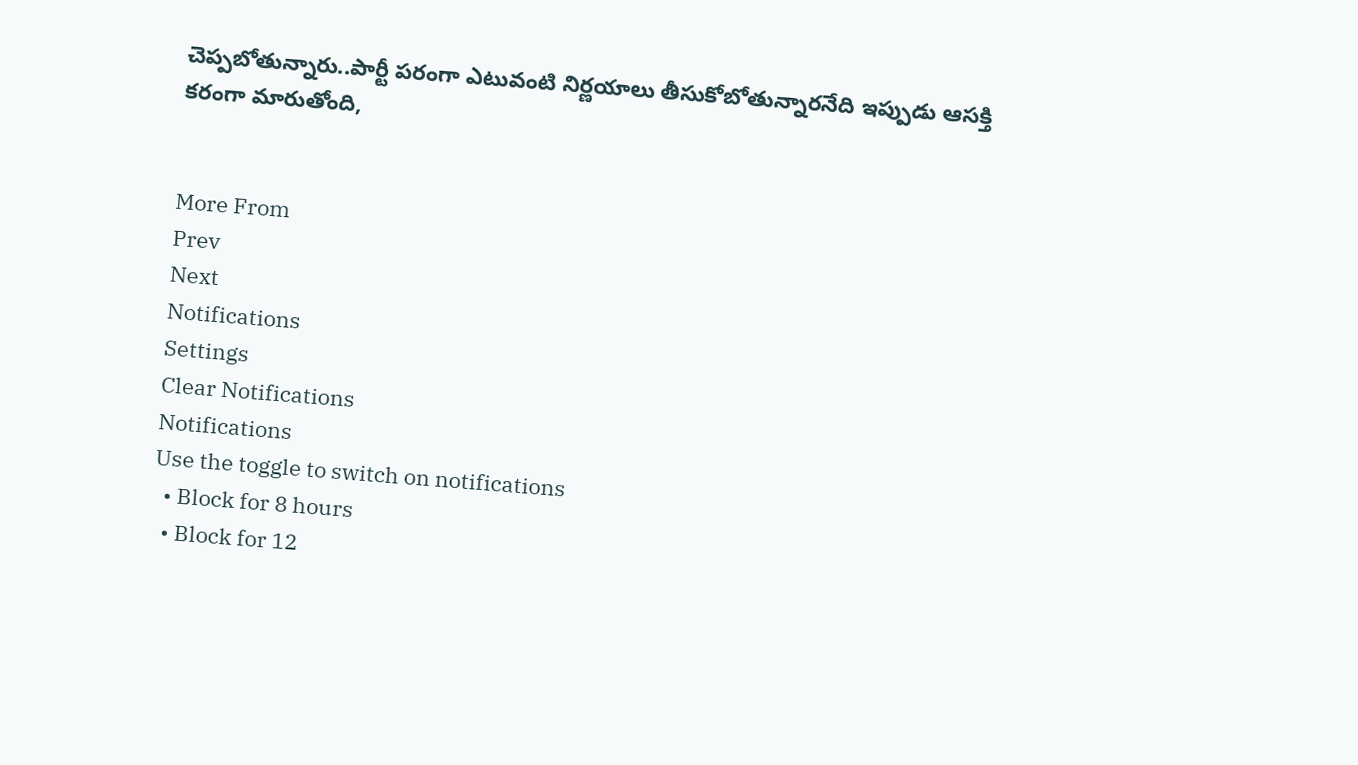చెప్పబోతున్నారు..పార్టీ పరంగా ఎటువంటి నిర్ణయాలు తీసుకోబోతున్నారనేది ఇప్పుడు ఆసక్తి కరంగా మారుతోంది,


More From
Prev
Next
Notifications
Settings
Clear Notifications
Notifications
Use the toggle to switch on notifications
  • Block for 8 hours
  • Block for 12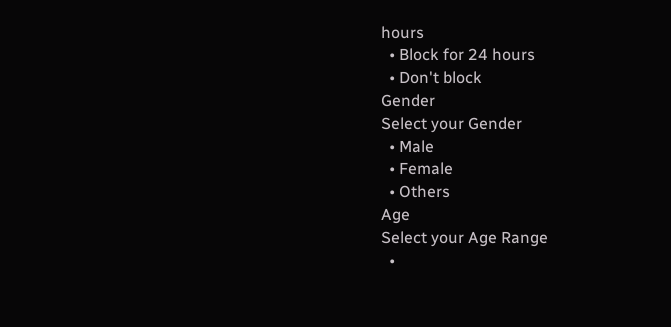hours
  • Block for 24 hours
  • Don't block
Gender
Select your Gender
  • Male
  • Female
  • Others
Age
Select your Age Range
  •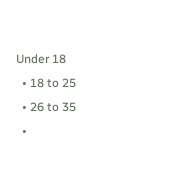Under 18
  • 18 to 25
  • 26 to 35
  •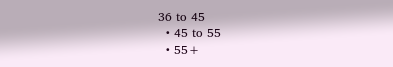36 to 45
  • 45 to 55
  • 55+